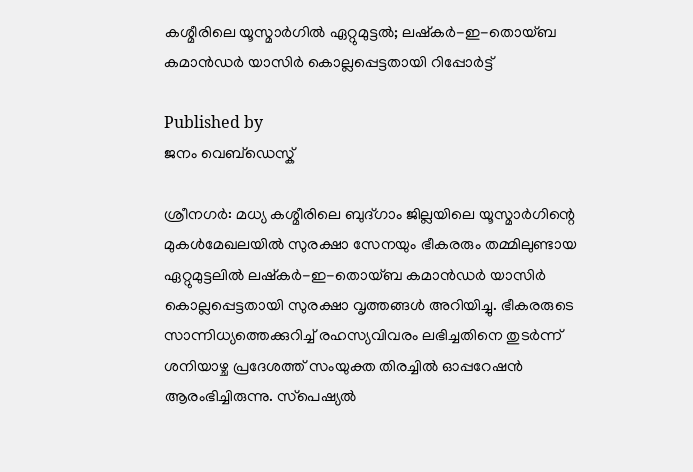കശ്മീരിലെ യൂസ്മാര്‍ഗില്‍ ഏറ്റുമുട്ടല്‍; ലഷ്‌കര്‍-ഇ-തൊയ്ബ കമാന്‍ഡര്‍ യാസിര്‍ കൊല്ലപ്പെട്ടതായി റിപ്പോര്‍ട്ട്

Published by
ജനം വെബ്‌ഡെസ്ക്

ശ്രീനഗര്‍: മധ്യ കശ്മീരിലെ ബുദ്ഗാം ജില്ലയിലെ യൂസ്മാര്‍ഗിന്റെ മുകള്‍മേഖലയില്‍ സുരക്ഷാ സേനയും ഭീകരരും തമ്മിലുണ്ടായ ഏറ്റുമുട്ടലില്‍ ലഷ്‌കര്‍-ഇ-തൊയ്ബ കമാന്‍ഡര്‍ യാസിര്‍ കൊല്ലപ്പെട്ടതായി സുരക്ഷാ വൃത്തങ്ങള്‍ അറിയിച്ചു. ഭീകരരുടെ സാന്നിധ്യത്തെക്കുറിച്ച് രഹസ്യവിവരം ലഭിച്ചതിനെ തുടര്‍ന്ന് ശനിയാഴ്ച പ്രദേശത്ത് സംയുക്ത തിരച്ചില്‍ ഓപ്പറേഷന്‍ ആരംഭിച്ചിരുന്നു. സ്‌പെഷ്യല്‍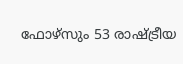ഫോഴ്‌സും 53 രാഷ്‌ട്രീയ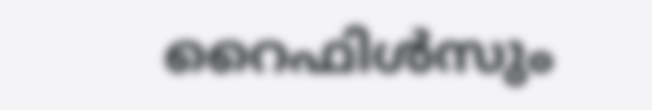റൈഫിള്‍സും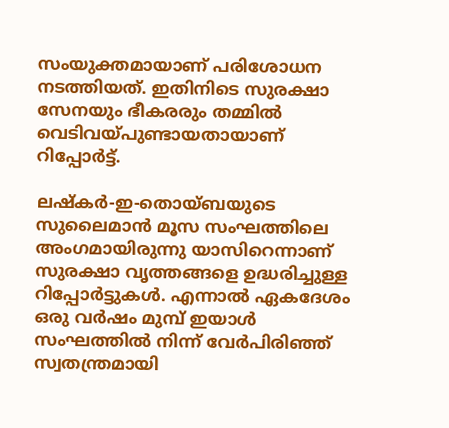സംയുക്തമായാണ് പരിശോധന നടത്തിയത്. ഇതിനിടെ സുരക്ഷാ സേനയും ഭീകരരും തമ്മില്‍ വെടിവയ്പുണ്ടായതായാണ് റിപ്പോര്‍ട്ട്.

ലഷ്‌കര്‍-ഇ-തൊയ്ബയുടെ സുലൈമാന്‍ മൂസ സംഘത്തിലെ അംഗമായിരുന്നു യാസിറെന്നാണ് സുരക്ഷാ വൃത്തങ്ങളെ ഉദ്ധരിച്ചുള്ള റിപ്പോര്‍ട്ടുകള്‍. എന്നാല്‍ ഏകദേശം ഒരു വര്‍ഷം മുമ്പ് ഇയാള്‍ സംഘത്തില്‍ നിന്ന് വേര്‍പിരിഞ്ഞ് സ്വതന്ത്രമായി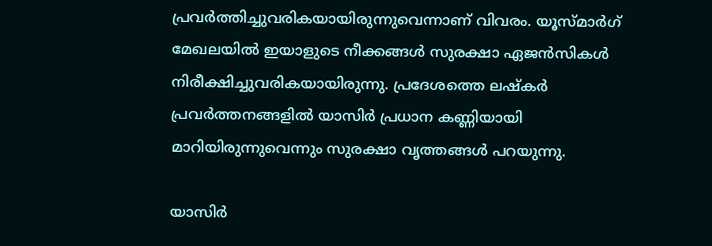പ്രവര്‍ത്തിച്ചുവരികയായിരുന്നുവെന്നാണ് വിവരം. യൂസ്മാര്‍ഗ് മേഖലയില്‍ ഇയാളുടെ നീക്കങ്ങള്‍ സുരക്ഷാ ഏജന്‍സികള്‍ നിരീക്ഷിച്ചുവരികയായിരുന്നു. പ്രദേശത്തെ ലഷ്‌കര്‍ പ്രവര്‍ത്തനങ്ങളില്‍ യാസിര്‍ പ്രധാന കണ്ണിയായി മാറിയിരുന്നുവെന്നും സുരക്ഷാ വൃത്തങ്ങള്‍ പറയുന്നു.

യാസിര്‍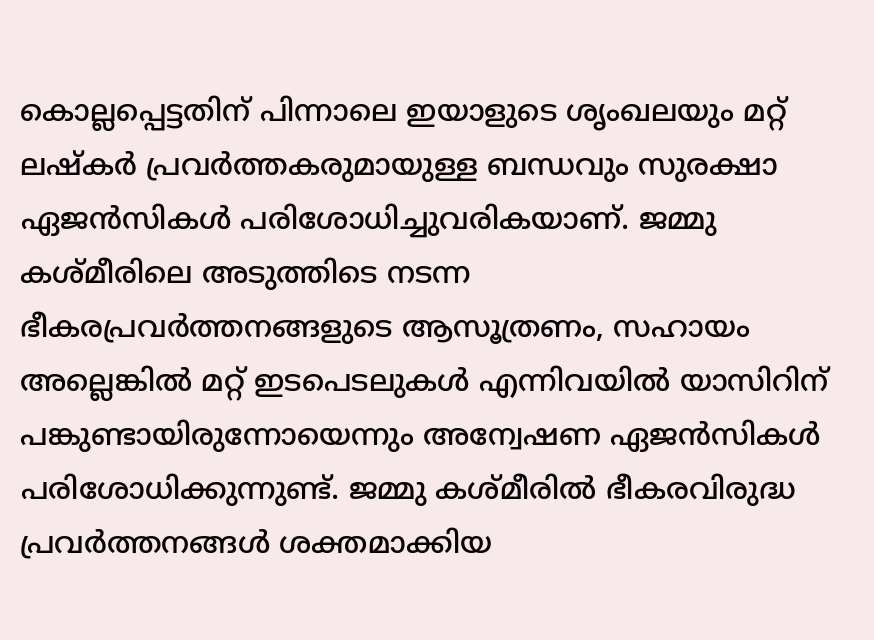കൊല്ലപ്പെട്ടതിന് പിന്നാലെ ഇയാളുടെ ശൃംഖലയും മറ്റ് ലഷ്‌കര്‍ പ്രവര്‍ത്തകരുമായുള്ള ബന്ധവും സുരക്ഷാ ഏജന്‍സികള്‍ പരിശോധിച്ചുവരികയാണ്. ജമ്മു കശ്മീരിലെ അടുത്തിടെ നടന്ന ഭീകരപ്രവര്‍ത്തനങ്ങളുടെ ആസൂത്രണം, സഹായം അല്ലെങ്കില്‍ മറ്റ് ഇടപെടലുകള്‍ എന്നിവയില്‍ യാസിറിന് പങ്കുണ്ടായിരുന്നോയെന്നും അന്വേഷണ ഏജന്‍സികള്‍ പരിശോധിക്കുന്നുണ്ട്. ജമ്മു കശ്മീരില്‍ ഭീകരവിരുദ്ധ പ്രവര്‍ത്തനങ്ങള്‍ ശക്തമാക്കിയ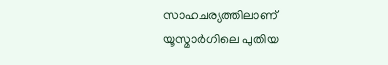സാഹചര്യത്തിലാണ് യൂസ്മാര്‍ഗിലെ പുതിയ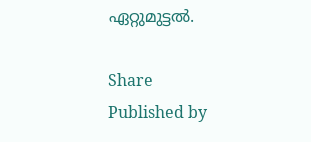ഏറ്റുമുട്ടല്‍.

Share
Published by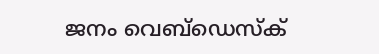ജനം വെബ്‌ഡെസ്ക്